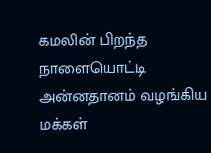கமலின் பிறந்த நாளையொட்டி அன்னதானம் வழங்கிய மக்கள்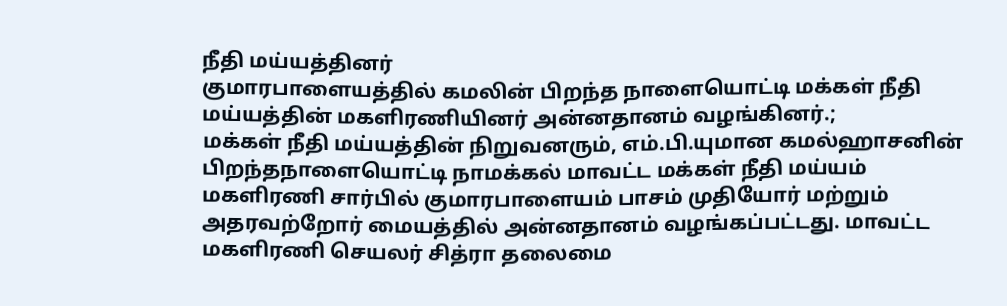நீதி மய்யத்தினர்
குமாரபாளையத்தில் கமலின் பிறந்த நாளையொட்டி மக்கள் நீதி மய்யத்தின் மகளிரணியினர் அன்னதானம் வழங்கினர்.;
மக்கள் நீதி மய்யத்தின் நிறுவனரும், எம்.பி.யுமான கமல்ஹாசனின் பிறந்தநாளையொட்டி நாமக்கல் மாவட்ட மக்கள் நீதி மய்யம் மகளிரணி சார்பில் குமாரபாளையம் பாசம் முதியோர் மற்றும் அதரவற்றோர் மையத்தில் அன்னதானம் வழங்கப்பட்டது. மாவட்ட மகளிரணி செயலர் சித்ரா தலைமை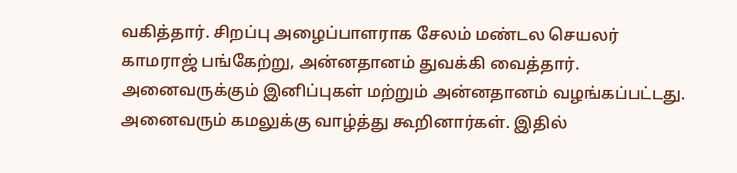வகித்தார். சிறப்பு அழைப்பாளராக சேலம் மண்டல செயலர் காமராஜ் பங்கேற்று, அன்னதானம் துவக்கி வைத்தார். அனைவருக்கும் இனிப்புகள் மற்றும் அன்னதானம் வழங்கப்பட்டது. அனைவரும் கமலுக்கு வாழ்த்து கூறினார்கள். இதில்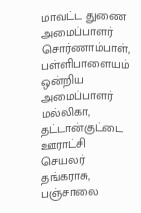மாவட்ட துணை அமைப்பாளர் சொர்ணாம்பாள், பள்ளிபாளையம் ஒன்றிய அமைப்பாளர் மல்லிகா, தட்டான்குட்டை ஊராட்சி செயலர் தங்கராசு, பஞ்சாலை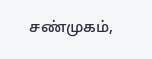சண்முகம்,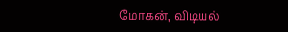மோகன், விடியல்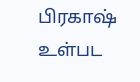பிரகாஷ் உள்பட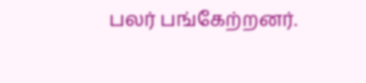பலர் பங்கேற்றனர்.